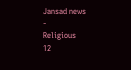Jansad news
-
Religious
12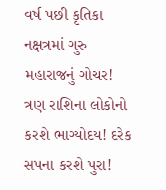વર્ષ પછી કૃતિકા નક્ષત્રમાં ગુરુ મહારાજનું ગોચર! ત્રણ રાશિના લોકોનો કરશે ભાગ્યોદય! દરેક સપના કરશે પુરા!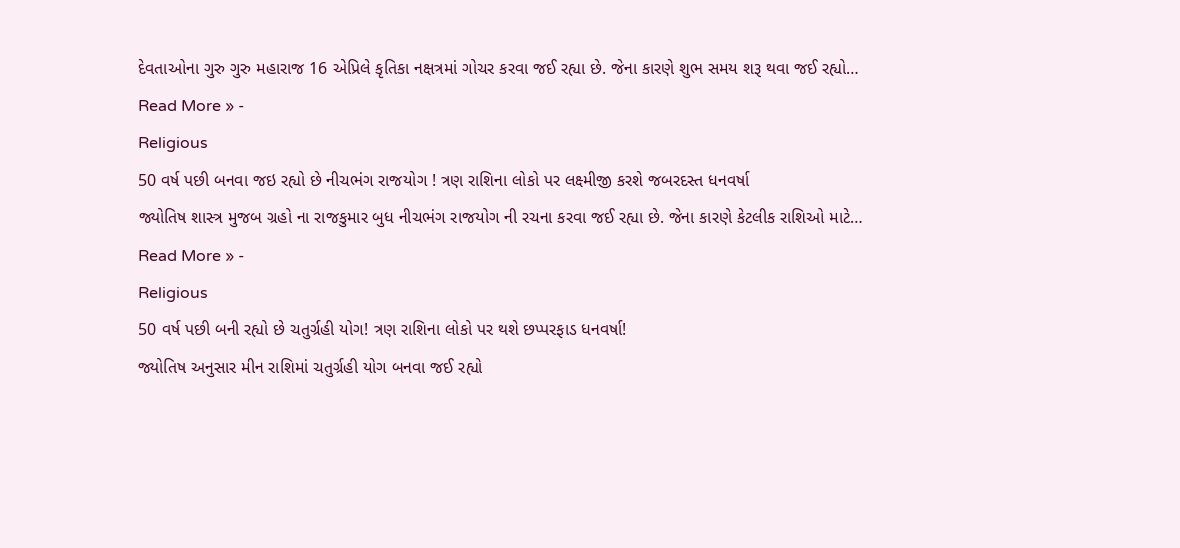દેવતાઓના ગુરુ ગુરુ મહારાજ 16 એપ્રિલે કૃતિકા નક્ષત્રમાં ગોચર કરવા જઈ રહ્યા છે. જેના કારણે શુભ સમય શરૂ થવા જઈ રહ્યો…
Read More » -
Religious
50 વર્ષ પછી બનવા જઇ રહ્યો છે નીચભંગ રાજયોગ ! ત્રણ રાશિના લોકો પર લક્ષ્મીજી કરશે જબરદસ્ત ધનવર્ષા
જ્યોતિષ શાસ્ત્ર મુજબ ગ્રહો ના રાજકુમાર બુધ નીચભંગ રાજયોગ ની રચના કરવા જઈ રહ્યા છે. જેના કારણે કેટલીક રાશિઓ માટે…
Read More » -
Religious
50 વર્ષ પછી બની રહ્યો છે ચતુર્ગ્રહી યોગ! ત્રણ રાશિના લોકો પર થશે છપ્પરફાડ ધનવર્ષા!
જ્યોતિષ અનુસાર મીન રાશિમાં ચતુર્ગ્રહી યોગ બનવા જઈ રહ્યો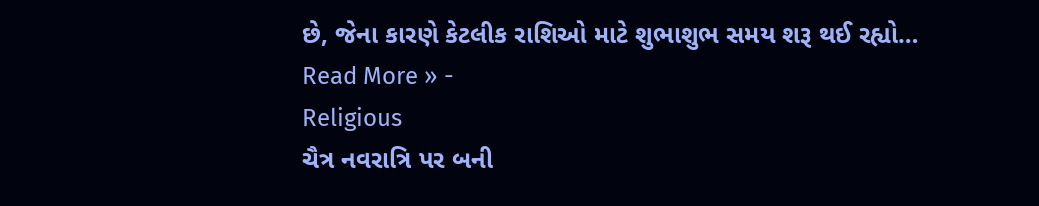છે, જેના કારણે કેટલીક રાશિઓ માટે શુભાશુભ સમય શરૂ થઈ રહ્યો…
Read More » -
Religious
ચૈત્ર નવરાત્રિ પર બની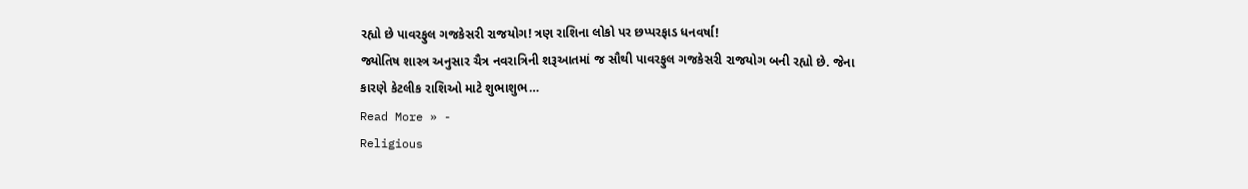રહ્યો છે પાવરફુલ ગજકેસરી રાજયોગ! ત્રણ રાશિના લોકો પર છપ્પરફાડ ધનવર્ષા!
જ્યોતિષ શાસ્ત્ર અનુસાર ચૈત્ર નવરાત્રિની શરૂઆતમાં જ સૌથી પાવરફુલ ગજકેસરી રાજયોગ બની રહ્યો છે. જેના કારણે કેટલીક રાશિઓ માટે શુભાશુભ…
Read More » -
Religious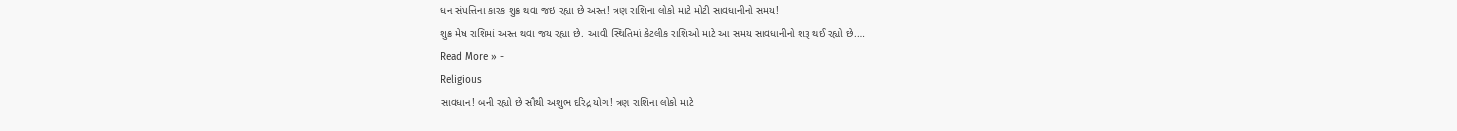ધન સંપત્તિના કારક શુક્ર થવા જઇ રહ્યા છે અસ્ત! ત્રણ રાશિના લોકો માટે મોટી સાવધાનીનો સમય!
શુક્ર મેષ રાશિમાં અસ્ત થવા જય રહ્યા છે. આવી સ્થિતિમાં કેટલીક રાશિઓ માટે આ સમય સાવધાનીનો શરૂ થઈ રહ્યો છે.…
Read More » -
Religious
સાવધાન! બની રહ્યો છે સૌથી અશુભ દરિદ્ર યોગ! ત્રણ રાશિના લોકો માટે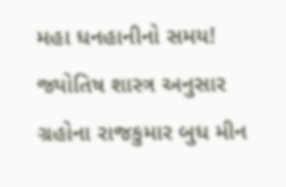મહા ધનહાનીનો સમય!
જ્યોતિષ શાસ્ત્ર અનુસાર ગ્રહોના રાજકુમાર બુધ મીન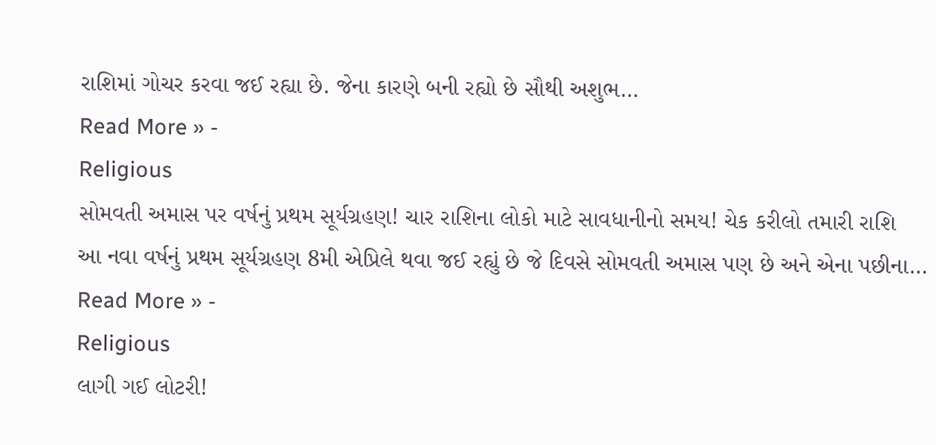રાશિમાં ગોચર કરવા જઈ રહ્યા છે. જેના કારણે બની રહ્યો છે સૌથી અશુભ…
Read More » -
Religious
સોમવતી અમાસ પર વર્ષનું પ્રથમ સૂર્યગ્રહણ! ચાર રાશિના લોકો માટે સાવધાનીનો સમય! ચેક કરીલો તમારી રાશિ
આ નવા વર્ષનું પ્રથમ સૂર્યગ્રહણ 8મી એપ્રિલે થવા જઈ રહ્યું છે જે દિવસે સોમવતી અમાસ પણ છે અને એના પછીના…
Read More » -
Religious
લાગી ગઈ લોટરી!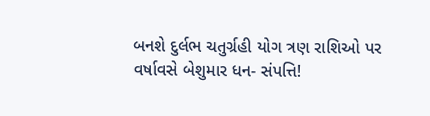બનશે દુર્લભ ચતુર્ગ્રહી યોગ ત્રણ રાશિઓ પર વર્ષાવસે બેશુમાર ધન- સંપત્તિ!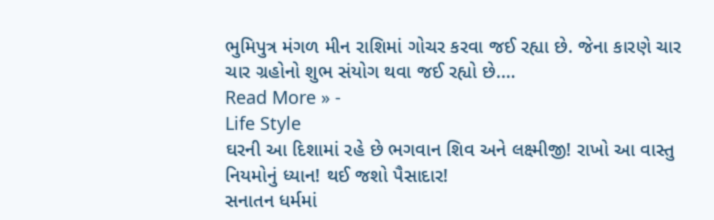ભુમિપુત્ર મંગળ મીન રાશિમાં ગોચર કરવા જઈ રહ્યા છે. જેના કારણે ચાર ચાર ગ્રહોનો શુભ સંયોગ થવા જઈ રહ્યો છે.…
Read More » -
Life Style
ઘરની આ દિશામાં રહે છે ભગવાન શિવ અને લક્ષ્મીજી! રાખો આ વાસ્તુ નિયમોનું ધ્યાન! થઈ જશો પૈસાદાર!
સનાતન ધર્મમાં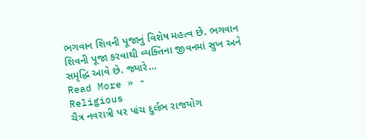ભગવાન શિવની પૂજાનું વિશેષ મહત્વ છે. ભગવાન શિવની પૂજા કરવાથી વ્યક્તિના જીવનમાં સુખ અને સમૃદ્ધિ આવે છે. જ્યારે…
Read More » -
Religious
ચૈત્ર નવરાત્રી પર પાંચ દુર્લભ રાજયોગ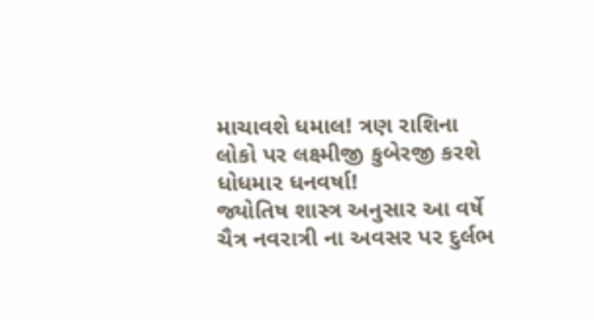માચાવશે ધમાલ! ત્રણ રાશિના લોકો પર લક્ષ્મીજી કુબેરજી કરશે ધોધમાર ધનવર્ષા!
જ્યોતિષ શાસ્ત્ર અનુસાર આ વર્ષે ચૈત્ર નવરાત્રી ના અવસર પર દુર્લભ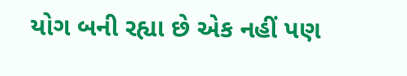યોગ બની રહ્યા છે એક નહીં પણ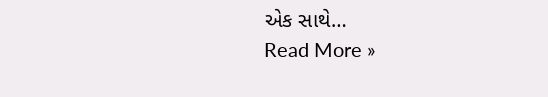એક સાથે…
Read More »